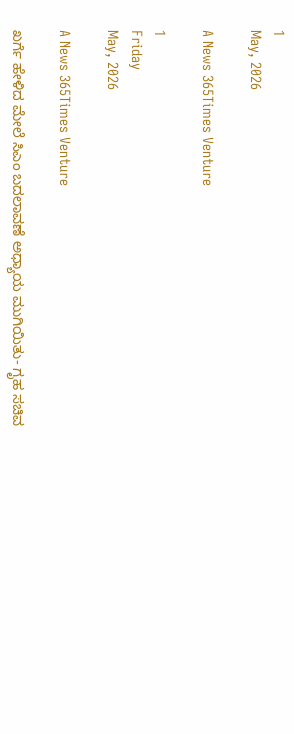1
May, 2026

A News 365Times Venture

1
Friday
May, 2026

A News 365Times Venture

ಖರ್ಗೆ ಹೇಳಿದ ಮೇಲೆ ಸಿಎಂ ಬದಲಾವಣೆ ಅಧ್ಯಾಯ ಮುಗಿಯಿತು- ಗೃಹ ಸಚಿವ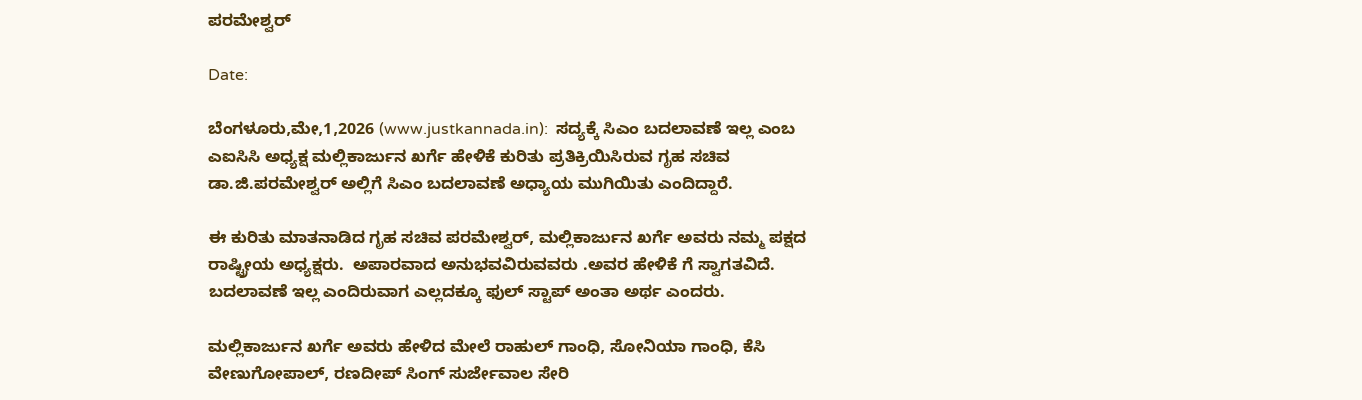ಪರಮೇಶ್ವರ್

Date:

ಬೆಂಗಳೂರು,ಮೇ,1,2026 (www.justkannada.in):  ಸದ್ಯಕ್ಕೆ ಸಿಎಂ ಬದಲಾವಣೆ ಇಲ್ಲ ಎಂಬ ಎಐಸಿಸಿ ಅಧ್ಯಕ್ಷ ಮಲ್ಲಿಕಾರ್ಜುನ ಖರ್ಗೆ ಹೇಳಿಕೆ ಕುರಿತು ಪ್ರತಿಕ್ರಿಯಿಸಿರುವ ಗೃಹ ಸಚಿವ ಡಾ.ಜಿ.ಪರಮೇಶ್ವರ್ ಅಲ್ಲಿಗೆ ಸಿಎಂ ಬದಲಾವಣೆ ಅಧ್ಯಾಯ ಮುಗಿಯಿತು ಎಂದಿದ್ದಾರೆ.

ಈ ಕುರಿತು ಮಾತನಾಡಿದ ಗೃಹ ಸಚಿವ ಪರಮೇಶ್ವರ್, ಮಲ್ಲಿಕಾರ್ಜುನ ಖರ್ಗೆ ಅವರು ನಮ್ಮ ಪಕ್ಷದ ರಾಷ್ಟ್ರೀಯ ಅಧ್ಯಕ್ಷರು.  ಅಪಾರವಾದ ಅನುಭವವಿರುವವರು .ಅವರ ಹೇಳಿಕೆ ಗೆ ಸ್ವಾಗತವಿದೆ. ಬದಲಾವಣೆ ಇಲ್ಲ ಎಂದಿರುವಾಗ ಎಲ್ಲದಕ್ಕೂ ಫುಲ್ ಸ್ಟಾಪ್ ಅಂತಾ ಅರ್ಥ ಎಂದರು.

ಮಲ್ಲಿಕಾರ್ಜುನ ಖರ್ಗೆ ಅವರು ಹೇಳಿದ ಮೇಲೆ ರಾಹುಲ್ ಗಾಂಧಿ, ಸೋನಿಯಾ ಗಾಂಧಿ, ಕೆಸಿ ವೇಣುಗೋಪಾಲ್, ರಣದೀಪ್ ಸಿಂಗ್ ಸುರ್ಜೇವಾಲ ಸೇರಿ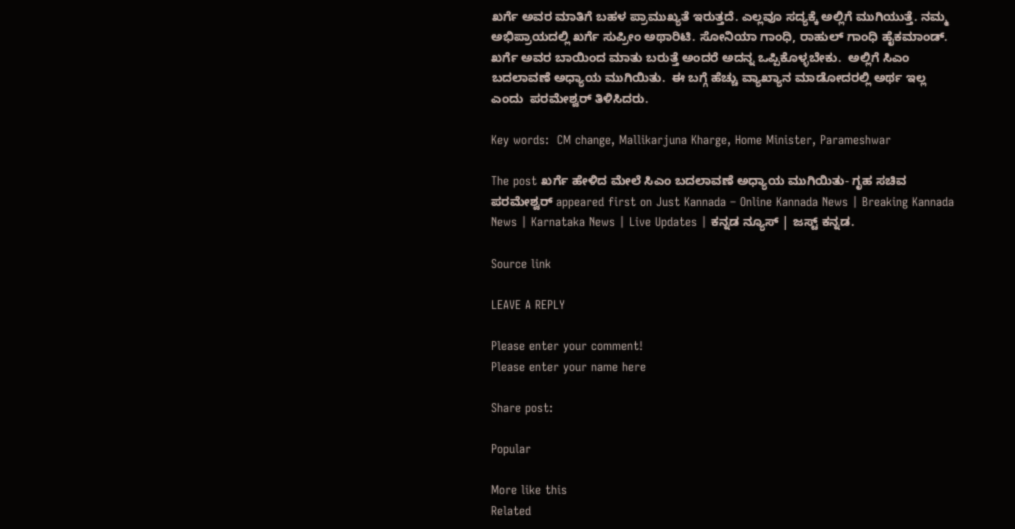ಖರ್ಗೆ ಅವರ ಮಾತಿಗೆ ಬಹಳ ಪ್ರಾಮುಖ್ಯತೆ ಇರುತ್ತದೆ. ಎಲ್ಲವೂ ಸದ್ಯಕ್ಕೆ ಅಲ್ಲಿಗೆ ಮುಗಿಯುತ್ತೆ. ನಮ್ಮ ಅಭಿಪ್ರಾಯದಲ್ಲಿ ಖರ್ಗೆ ಸುಪ್ರೀಂ ಅಥಾರಿಟಿ. ಸೋನಿಯಾ ಗಾಂಧಿ, ರಾಹುಲ್ ಗಾಂಧಿ ಹೈಕಮಾಂಡ್. ಖರ್ಗೆ ಅವರ ಬಾಯಿಂದ ಮಾತು ಬರುತ್ತೆ ಅಂದರೆ ಅದನ್ನ ಒಪ್ಪಿಕೊಳ್ಳಬೇಕು.  ಅಲ್ಲಿಗೆ ಸಿಎಂ ಬದಲಾವಣೆ ಅಧ್ಯಾಯ ಮುಗಿಯಿತು.  ಈ ಬಗ್ಗೆ ಹೆಚ್ಚು ವ್ಯಾಖ್ಯಾನ ಮಾಡೋದರಲ್ಲಿ ಅರ್ಥ ಇಲ್ಲ ಎಂದು  ಪರಮೇಶ್ವರ್ ತಿಳಿಸಿದರು.

Key words:  CM change, Mallikarjuna Kharge, Home Minister, Parameshwar

The post ಖರ್ಗೆ ಹೇಳಿದ ಮೇಲೆ ಸಿಎಂ ಬದಲಾವಣೆ ಅಧ್ಯಾಯ ಮುಗಿಯಿತು- ಗೃಹ ಸಚಿವ ಪರಮೇಶ್ವರ್ appeared first on Just Kannada – Online Kannada News | Breaking Kannada News | Karnataka News | Live Updates | ಕನ್ನಡ ನ್ಯೂಸ್ | ಜಸ್ಟ್ ಕನ್ನಡ.

Source link

LEAVE A REPLY

Please enter your comment!
Please enter your name here

Share post:

Popular

More like this
Related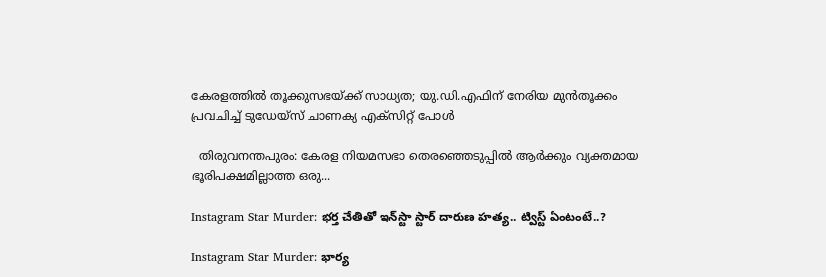കേരളത്തില്‍ തൂക്കുസഭയ്ക്ക് സാധ്യത; യു.ഡി.എഫിന് നേരിയ മുന്‍തൂക്കം പ്രവചിച്ച് ടുഡേയ്‌സ് ചാണക്യ എക്‌സിറ്റ് പോള്‍

  തിരുവനന്തപുരം: കേരള നിയമസഭാ തെരഞ്ഞെടുപ്പില്‍ ആര്‍ക്കും വ്യക്തമായ ഭൂരിപക്ഷമില്ലാത്ത ഒരു...

Instagram Star Murder: భర్త చేతితో ఇన్‌స్టా స్టార్‌ దారుణ హత్య.. ట్విస్ట్‌ ఏంటంటే..?

Instagram Star Murder: భార్య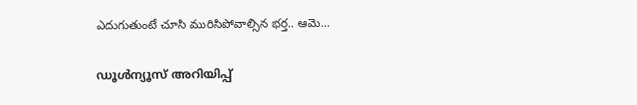ఎదుగుతుంటే చూసి మురిసిపోవాల్సిన భర్త.. ఆమె...

ഡൂള്‍ന്യൂസ് അറിയിപ്പ്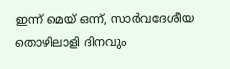ഇന്ന് മെയ് ഒന്ന്, സാര്‍വദേശീയ തൊഴിലാളി ദിനവും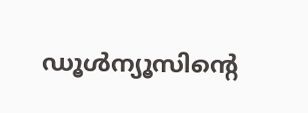ഡൂള്‍ന്യൂസിന്റെ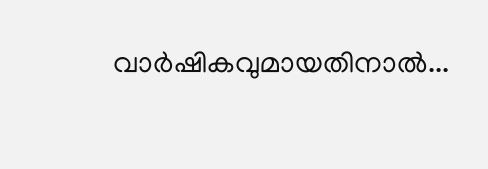വാര്‍ഷികവുമായതിനാല്‍...